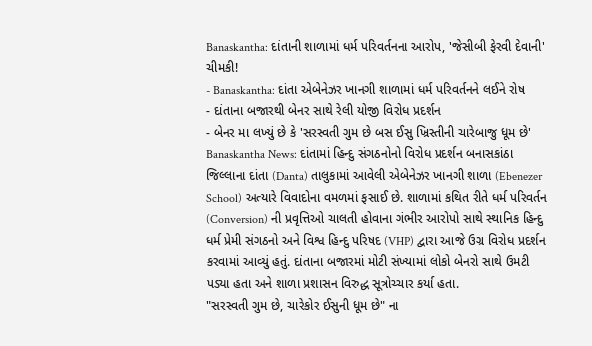Banaskantha: દાંતાની શાળામાં ધર્મ પરિવર્તનના આરોપ, 'જેસીબી ફેરવી દેવાની' ચીમકી!
- Banaskantha: દાંતા એબેનેઝર ખાનગી શાળામાં ધર્મ પરિવર્તનને લઈને રોષ
- દાંતાના બજારથી બેનર સાથે રેલી યોજી વિરોધ પ્રદર્શન
- બેનર મા લખ્યું છે કે 'સરસ્વતી ગુમ છે બસ ઈસુ ખ્રિસ્તીની ચારેબાજુ ધૂમ છે'
Banaskantha News: દાંતામાં હિન્દુ સંગઠનોનો વિરોધ પ્રદર્શન બનાસકાંઠા જિલ્લાના દાંતા (Danta) તાલુકામાં આવેલી એબેનેઝર ખાનગી શાળા (Ebenezer School) અત્યારે વિવાદોના વમળમાં ફસાઈ છે. શાળામાં કથિત રીતે ધર્મ પરિવર્તન (Conversion) ની પ્રવૃત્તિઓ ચાલતી હોવાના ગંભીર આરોપો સાથે સ્થાનિક હિન્દુ ધર્મ પ્રેમી સંગઠનો અને વિશ્વ હિન્દુ પરિષદ (VHP) દ્વારા આજે ઉગ્ર વિરોધ પ્રદર્શન કરવામાં આવ્યું હતું. દાંતાના બજારમાં મોટી સંખ્યામાં લોકો બેનરો સાથે ઉમટી પડ્યા હતા અને શાળા પ્રશાસન વિરુદ્ધ સૂત્રોચ્ચાર કર્યા હતા.
"સરસ્વતી ગુમ છે, ચારેકોર ઈસુની ધૂમ છે" ના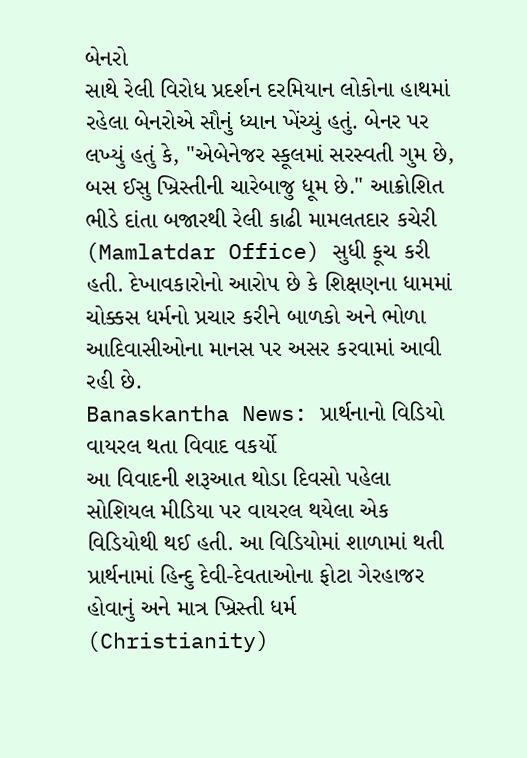બેનરો
સાથે રેલી વિરોધ પ્રદર્શન દરમિયાન લોકોના હાથમાં રહેલા બેનરોએ સૌનું ધ્યાન ખેંચ્યું હતું. બેનર પર લખ્યું હતું કે, "એબેનેજર સ્કૂલમાં સરસ્વતી ગુમ છે, બસ ઈસુ ખ્રિસ્તીની ચારેબાજુ ધૂમ છે." આક્રોશિત ભીડે દાંતા બજારથી રેલી કાઢી મામલતદાર કચેરી (Mamlatdar Office) સુધી કૂચ કરી હતી. દેખાવકારોનો આરોપ છે કે શિક્ષણના ધામમાં ચોક્કસ ધર્મનો પ્રચાર કરીને બાળકો અને ભોળા આદિવાસીઓના માનસ પર અસર કરવામાં આવી રહી છે.
Banaskantha News: પ્રાર્થનાનો વિડિયો વાયરલ થતા વિવાદ વકર્યો
આ વિવાદની શરૂઆત થોડા દિવસો પહેલા સોશિયલ મીડિયા પર વાયરલ થયેલા એક વિડિયોથી થઈ હતી. આ વિડિયોમાં શાળામાં થતી પ્રાર્થનામાં હિન્દુ દેવી-દેવતાઓના ફોટા ગેરહાજર હોવાનું અને માત્ર ખ્રિસ્તી ધર્મ (Christianity)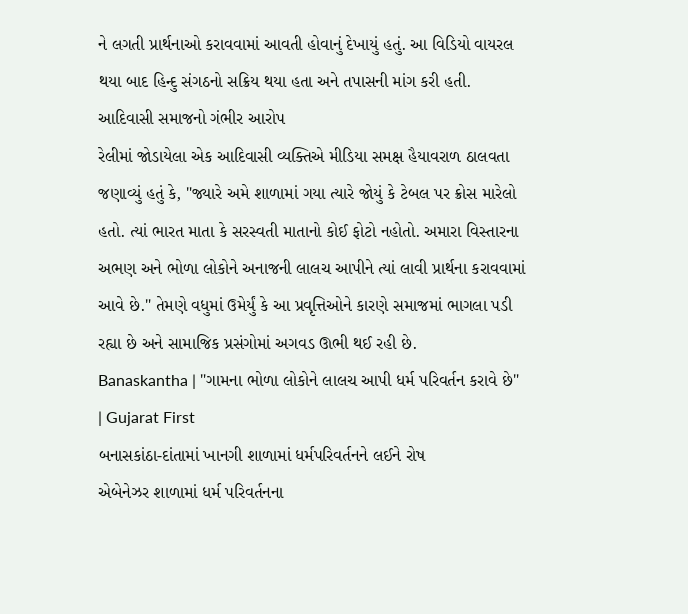ને લગતી પ્રાર્થનાઓ કરાવવામાં આવતી હોવાનું દેખાયું હતું. આ વિડિયો વાયરલ થયા બાદ હિન્દુ સંગઠનો સક્રિય થયા હતા અને તપાસની માંગ કરી હતી.
આદિવાસી સમાજનો ગંભીર આરોપ
રેલીમાં જોડાયેલા એક આદિવાસી વ્યક્તિએ મીડિયા સમક્ષ હૈયાવરાળ ઠાલવતા જણાવ્યું હતું કે, "જ્યારે અમે શાળામાં ગયા ત્યારે જોયું કે ટેબલ પર ક્રોસ મારેલો હતો. ત્યાં ભારત માતા કે સરસ્વતી માતાનો કોઈ ફોટો નહોતો. અમારા વિસ્તારના અભણ અને ભોળા લોકોને અનાજની લાલચ આપીને ત્યાં લાવી પ્રાર્થના કરાવવામાં આવે છે." તેમણે વધુમાં ઉમેર્યું કે આ પ્રવૃત્તિઓને કારણે સમાજમાં ભાગલા પડી રહ્યા છે અને સામાજિક પ્રસંગોમાં અગવડ ઊભી થઈ રહી છે.
Banaskantha | "ગામના ભોળા લોકોને લાલચ આપી ધર્મ પરિવર્તન કરાવે છે" | Gujarat First
બનાસકાંઠા-દાંતામાં ખાનગી શાળામાં ધર્મપરિવર્તનને લઈને રોષ
એબેનેઝર શાળામાં ધર્મ પરિવર્તનના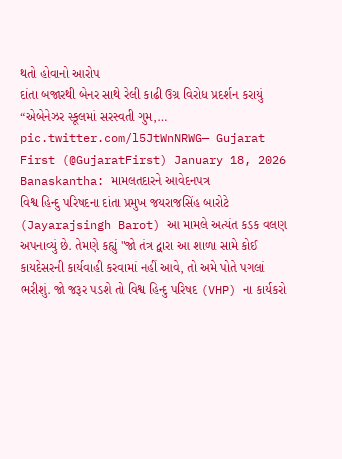થતો હોવાનો આરોપ
દાંતા બજારથી બેનર સાથે રેલી કાઢી ઉગ્ર વિરોધ પ્રદર્શન કરાયું
“એબેનેઝર સ્કૂલમાં સરસ્વતી ગુમ,… pic.twitter.com/l5JtWnNRWG— Gujarat First (@GujaratFirst) January 18, 2026
Banaskantha: મામલતદારને આવેદનપત્ર
વિશ્વ હિન્દુ પરિષદના દાંતા પ્રમુખ જયરાજસિંહ બારોટે (Jayarajsingh Barot) આ મામલે અત્યંત કડક વલણ અપનાવ્યું છે. તેમણે કહ્યું "જો તંત્ર દ્વારા આ શાળા સામે કોઈ કાયદેસરની કાર્યવાહી કરવામાં નહીં આવે, તો અમે પોતે પગલાં ભરીશું. જો જરૂર પડશે તો વિશ્વ હિન્દુ પરિષદ (VHP) ના કાર્યકરો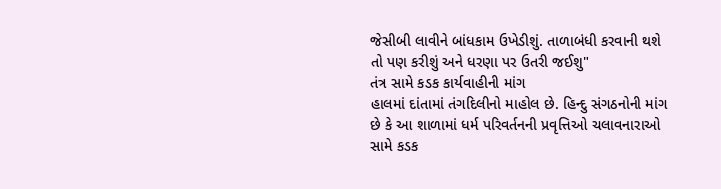જેસીબી લાવીને બાંધકામ ઉખેડીશું. તાળાબંધી કરવાની થશે તો પણ કરીશું અને ધરણા પર ઉતરી જઈશુ"
તંત્ર સામે કડક કાર્યવાહીની માંગ
હાલમાં દાંતામાં તંગદિલીનો માહોલ છે. હિન્દુ સંગઠનોની માંગ છે કે આ શાળામાં ધર્મ પરિવર્તનની પ્રવૃત્તિઓ ચલાવનારાઓ સામે કડક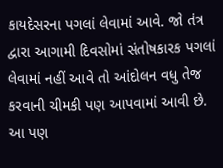કાયદેસરના પગલાં લેવામાં આવે. જો તંત્ર દ્વારા આગામી દિવસોમાં સંતોષકારક પગલાં લેવામાં નહીં આવે તો આંદોલન વધુ તેજ કરવાની ચીમકી પણ આપવામાં આવી છે.
આ પણ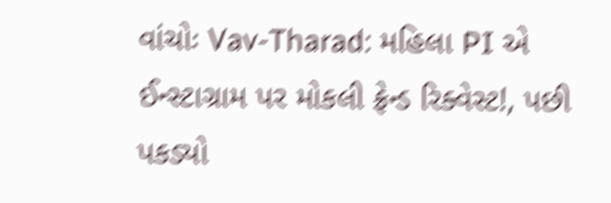વાંચોઃ Vav-Tharad: મહિલા PI એ ઈન્સ્ટાગ્રામ પર મોકલી ફ્રેન્ડ રિક્વેસ્ટ!, પછી પકડ્યો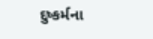દુષ્કર્મના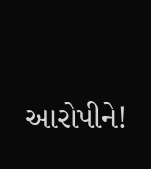આરોપીને!